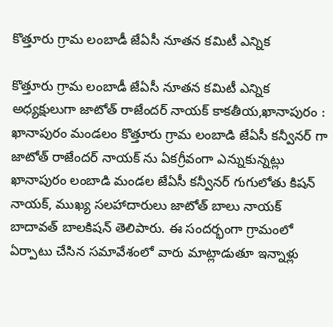కొత్తూరు గ్రామ లంబాడీ జేఏసీ నూతన కమిటీ ఎన్నిక

కొత్తూరు గ్రామ లంబాడీ జేఏసీ నూతన కమిటీ ఎన్నిక అధ్యక్షులుగా జాటోత్ రాజేందర్ నాయక్ కాకతీయ,ఖానాపురం : ఖానాపురం మండలం కొత్తూరు గ్రామ లంబాడి జేఏసీ కన్వీనర్ గా జాటోత్ రాజేందర్ నాయక్ ను ఏకగ్రీవంగా ఎన్నుకున్నట్లు ఖానాపురం లంబాడి మండల జేఏసీ కన్వీనర్ గుగులోతు కిషన్ నాయక్, ముఖ్య సలహాదారులు జాటోత్ బాలు నాయక్ బాదావత్ బాలకిషన్ తెలిపారు. ఈ సందర్భంగా గ్రామంలో ఏర్పాటు చేసిన సమావేశంలో వారు మాట్లాడుతూ ఇన్నాళ్లు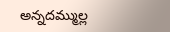అన్నదమ్ముల్ల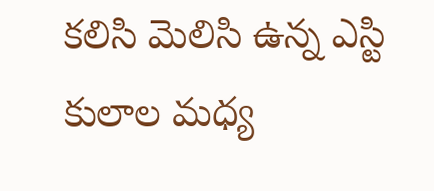కలిసి మెలిసి ఉన్న ఎస్టి కులాల మధ్య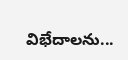విభేదాలను...